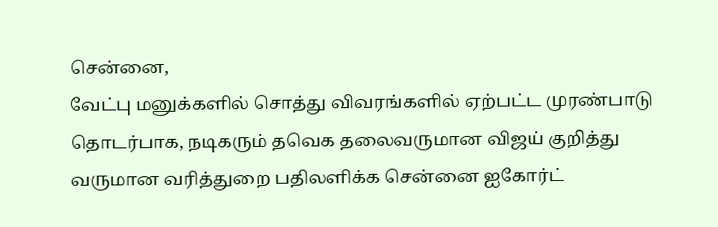சென்னை,
வேட்பு மனுக்களில் சொத்து விவரங்களில் ஏற்பட்ட முரண்பாடு தொடர்பாக, நடிகரும் தவெக தலைவருமான விஜய் குறித்து வருமான வரித்துறை பதிலளிக்க சென்னை ஐகோர்ட்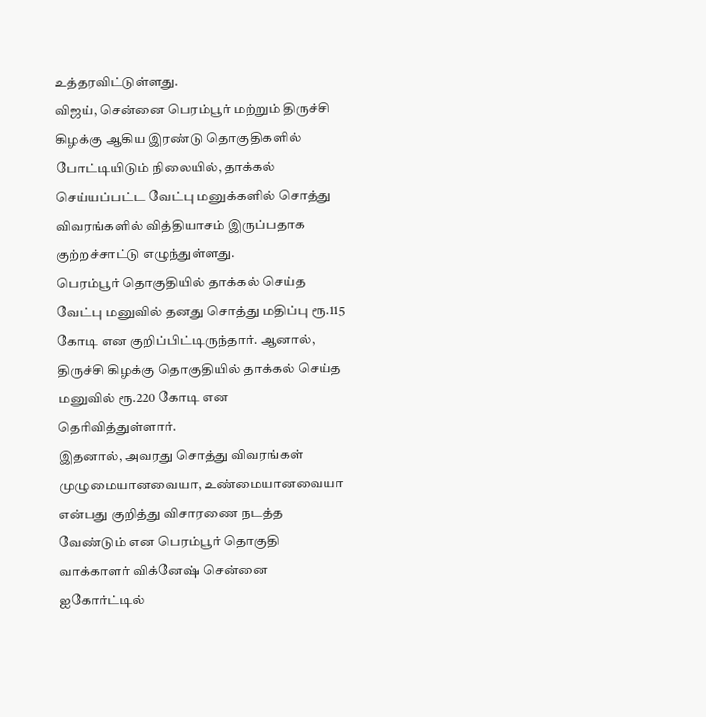உத்தரவிட்டுள்ளது.
விஜய், சென்னை பெரம்பூர் மற்றும் திருச்சி கிழக்கு ஆகிய இரண்டு தொகுதிகளில் போட்டியிடும் நிலையில், தாக்கல் செய்யப்பட்ட வேட்பு மனுக்களில் சொத்து விவரங்களில் வித்தியாசம் இருப்பதாக குற்றச்சாட்டு எழுந்துள்ளது.
பெரம்பூர் தொகுதியில் தாக்கல் செய்த வேட்பு மனுவில் தனது சொத்து மதிப்பு ரூ.115 கோடி என குறிப்பிட்டிருந்தார். ஆனால், திருச்சி கிழக்கு தொகுதியில் தாக்கல் செய்த மனுவில் ரூ.220 கோடி என தெரிவித்துள்ளார்.
இதனால், அவரது சொத்து விவரங்கள் முழுமையானவையா, உண்மையானவையா என்பது குறித்து விசாரணை நடத்த வேண்டும் என பெரம்பூர் தொகுதி வாக்காளர் விக்னேஷ் சென்னை ஐகோர்ட்டில்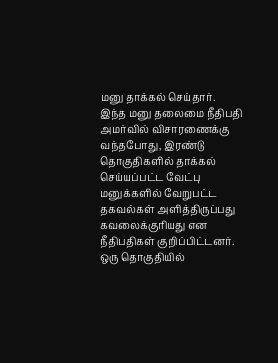மனு தாக்கல் செய்தார்.
இந்த மனு தலைமை நீதிபதி அமர்வில் விசாரணைக்கு வந்தபோது, இரண்டு தொகுதிகளில் தாக்கல் செய்யப்பட்ட வேட்பு மனுக்களில் வேறுபட்ட தகவல்கள் அளித்திருப்பது கவலைக்குரியது என நீதிபதிகள் குறிப்பிட்டனர்.
ஒரு தொகுதியில்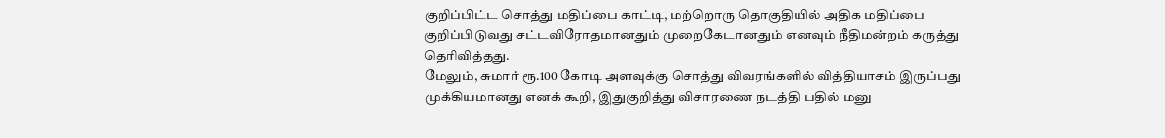குறிப்பிட்ட சொத்து மதிப்பை காட்டி, மற்றொரு தொகுதியில் அதிக மதிப்பை குறிப்பிடுவது சட்டவிரோதமானதும் முறைகேடானதும் எனவும் நீதிமன்றம் கருத்து தெரிவித்தது.
மேலும், சுமார் ரூ.100 கோடி அளவுக்கு சொத்து விவரங்களில் வித்தியாசம் இருப்பது முக்கியமானது எனக் கூறி, இதுகுறித்து விசாரணை நடத்தி பதில் மனு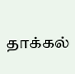தாக்கல்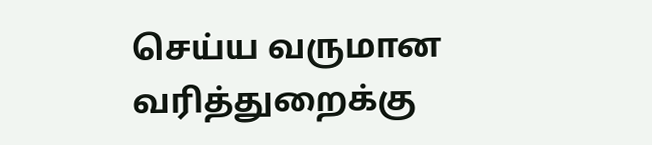செய்ய வருமான வரித்துறைக்கு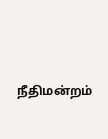நீதிமன்றம்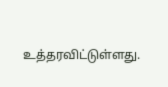உத்தரவிட்டுள்ளது.